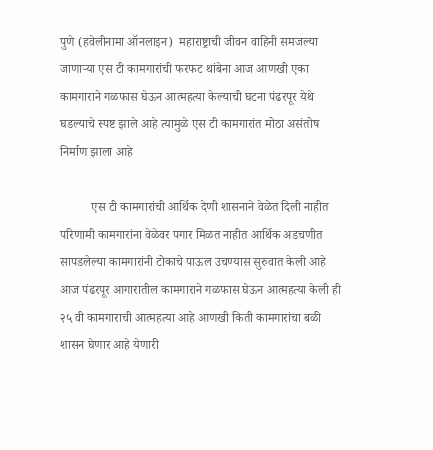पुणे (हवेलीनामा ऑनलाइन)  महाराष्ट्राची जीवन वाहिनी समजल्या जाणाऱ्या एस टी कामगारांची फरफट थांबेना आज आणखी एका कामगाराने गळफास घेऊन आत्महत्या केल्याची घटना पंढरपूर येथे घडल्याचे स्पष्ट झाले आहे त्यामुळे एस टी कामगारांत मोठा असंतोष निर्माण झाला आहे

          एस टी कामगारांची आर्थिक देणी शासनाने वेळेत दिली नाहीत परिणामी कामगारांना वेळेवर पगार मिळत नाहीत आर्थिक अडचणीत सापडलेल्या कामगारांनी टोकाचे पाऊल उचण्यास सुरुवात केली आहे आज पंढरपूर आगारातील कामगाराने गळफास घेऊन आत्महत्या केली ही २५ वी कामगाराची आत्महत्या आहे आणखी किती कामगारांचा बळी शासन घेणार आहे येणारी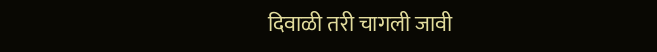दिवाळी तरी चागली जावी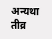अन्यथा तीव्र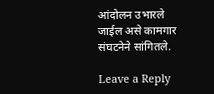आंदोलन उभारले जाईल असे कामगार संघटनेने सांगितले.

Leave a Reply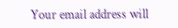Your email address will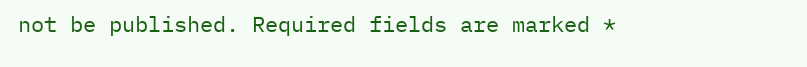not be published. Required fields are marked *